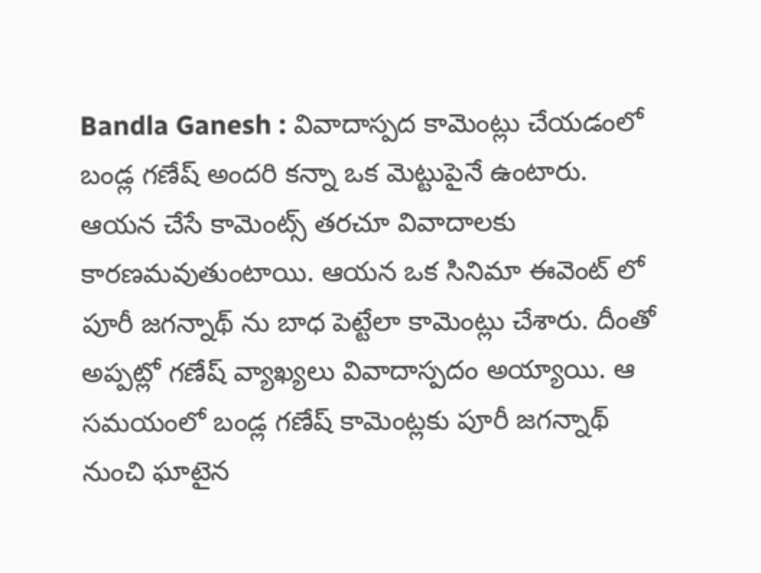Bandla Ganesh : వివాదాస్పద కామెంట్లు చేయడంలో బండ్ల గణేష్ అందరి కన్నా ఒక మెట్టుపైనే ఉంటారు. ఆయన చేసే కామెంట్స్ తరచూ వివాదాలకు కారణమవుతుంటాయి. ఆయన ఒక సినిమా ఈవెంట్ లో పూరీ జగన్నాథ్ ను బాధ పెట్టేలా కామెంట్లు చేశారు. దీంతో అప్పట్లో గణేష్ వ్యాఖ్యలు వివాదాస్పదం అయ్యాయి. ఆ సమయంలో బండ్ల గణేష్ కామెంట్లకు పూరీ జగన్నాథ్ నుంచి ఘాటైన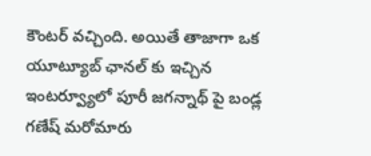కౌంటర్ వచ్చింది. అయితే తాజాగా ఒక యూట్యూబ్ ఛానల్ కు ఇచ్చిన ఇంటర్వ్యూలో పూరీ జగన్నాథ్ పై బండ్ల గణేష్ మరోమారు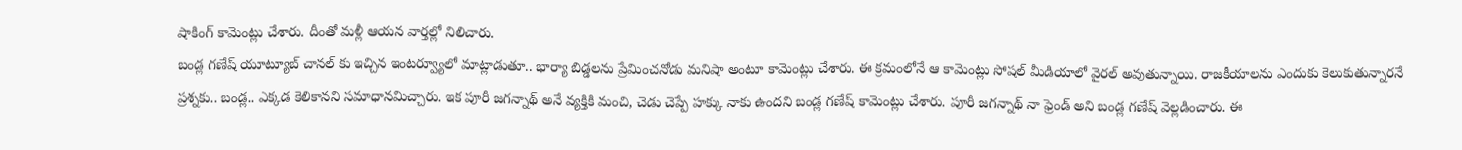షాకింగ్ కామెంట్లు చేశారు. దీంతో మళ్లీ ఆయన వార్తల్లో నిలిచారు.
బండ్ల గణేష్ యూట్యూబ్ చానల్ కు ఇచ్చిన ఇంటర్వ్యూలో మాట్లాడుతూ.. భార్యా బిడ్డలను ప్రేమించనోడు మనిషా అంటూ కామెంట్లు చేశారు. ఈ క్రమంలోనే ఆ కామెంట్లు సోషల్ మీడియాలో వైరల్ అవుతున్నాయి. రాజకీయాలను ఎందుకు కెలుకుతున్నారనే ప్రశ్నకు.. బండ్ల.. ఎక్కడ కెలికానని సమాధానమిచ్చారు. ఇక పూరీ జగన్నాథ్ అనే వ్యక్తికి మంచి, చెడు చెప్పే హక్కు నాకు ఉందని బండ్ల గణేష్ కామెంట్లు చేశారు. పూరీ జగన్నాథ్ నా ఫ్రెండ్ అని బండ్ల గణేష్ వెల్లడించారు. ఈ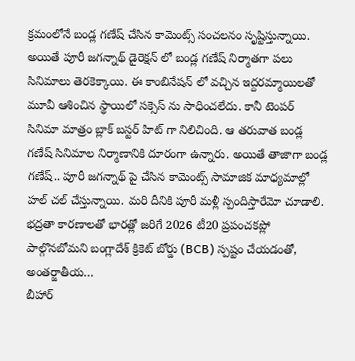క్రమంలోనే బండ్ల గణేష్ చేసిన కామెంట్స్ సంచలనం సృష్టిస్తున్నాయి.
అయితే పూరీ జగన్నాథ్ డైరెక్షన్ లో బండ్ల గణేష్ నిర్మాతగా పలు సినిమాలు తెరకెక్కాయి. ఈ కాంబినేషన్ లో వచ్చిన ఇద్దరమ్మాయిలతో మూవీ ఆశించిన స్థాయిలో సక్సెస్ ను సాధించలేదు. కానీ టెంపర్ సినిమా మాత్రం బ్లాక్ బస్టర్ హిట్ గా నిలిచింది. ఆ తరువాత బండ్ల గణేష్ సినిమాల నిర్మాణానికి దూరంగా ఉన్నారు. అయితే తాజాగా బండ్ల గణేష్.. పూరీ జగన్నాథ్ పై చేసిన కామెంట్స్ సామాజిక మాధ్యమాల్లో హల్ చల్ చేస్తున్నాయి. మరి దీనికి పూరీ మళ్లీ స్పందిస్తారేమో చూడాలి.
భద్రతా కారణాలతో భారత్లో జరిగే 2026 టీ20 ప్రపంచకప్లో పాల్గొనబోమని బంగ్లాదేశ్ క్రికెట్ బోర్డు (BCB) స్పష్టం చేయడంతో, అంతర్జాతీయ…
బీహార్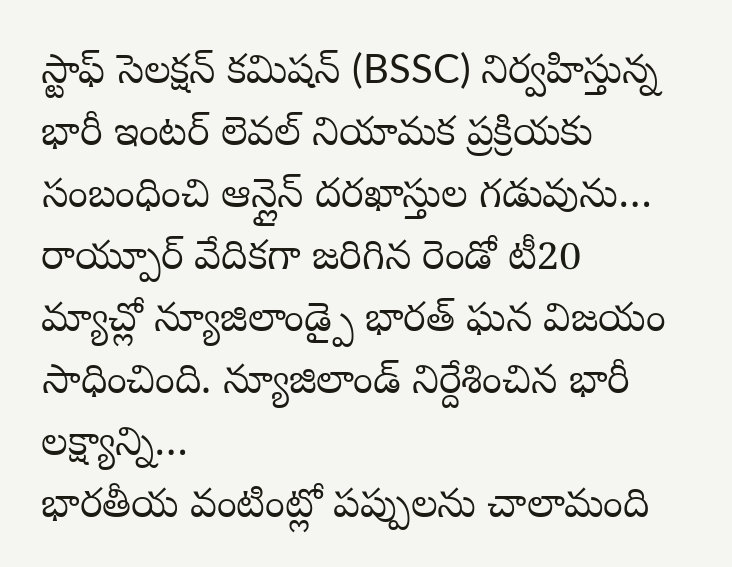స్టాఫ్ సెలక్షన్ కమిషన్ (BSSC) నిర్వహిస్తున్న భారీ ఇంటర్ లెవల్ నియామక ప్రక్రియకు సంబంధించి ఆన్లైన్ దరఖాస్తుల గడువును…
రాయ్పూర్ వేదికగా జరిగిన రెండో టీ20 మ్యాచ్లో న్యూజిలాండ్పై భారత్ ఘన విజయం సాధించింది. న్యూజిలాండ్ నిర్దేశించిన భారీ లక్ష్యాన్ని…
భారతీయ వంటింట్లో పప్పులను చాలామంది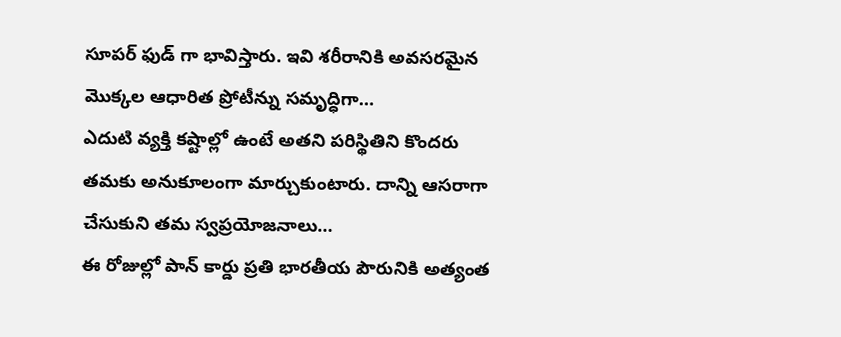సూపర్ ఫుడ్ గా భావిస్తారు. ఇవి శరీరానికి అవసరమైన మొక్కల ఆధారిత ప్రోటీన్ను సమృద్ధిగా…
ఎదుటి వ్యక్తి కష్టాల్లో ఉంటే అతని పరిస్థితిని కొందరు తమకు అనుకూలంగా మార్చుకుంటారు. దాన్ని ఆసరాగా చేసుకుని తమ స్వప్రయోజనాలు…
ఈ రోజుల్లో పాన్ కార్డు ప్రతి భారతీయ పౌరునికి అత్యంత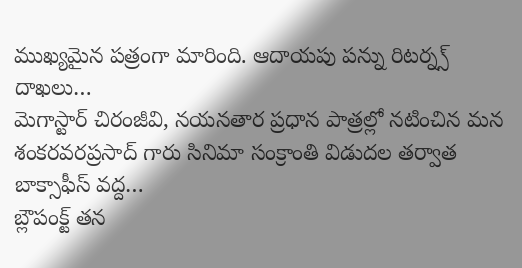ముఖ్యమైన పత్రంగా మారింది. ఆదాయపు పన్ను రిటర్న్స్ దాఖలు…
మెగాస్టార్ చిరంజీవి, నయనతార ప్రధాన పాత్రల్లో నటించిన మన శంకరవరప్రసాద్ గారు సినిమా సంక్రాంతి విడుదల తర్వాత బాక్సాఫీస్ వద్ద…
బ్లౌపంక్ట్ తన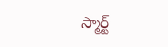స్మార్ట్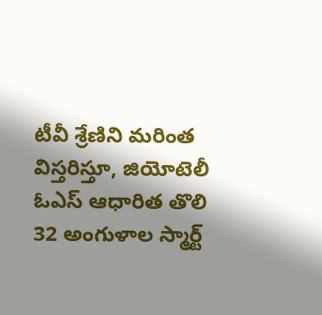టీవీ శ్రేణిని మరింత విస్తరిస్తూ, జియోటెలీ ఓఎస్ ఆధారిత తొలి 32 అంగుళాల స్మార్ట్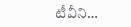టీవీని…